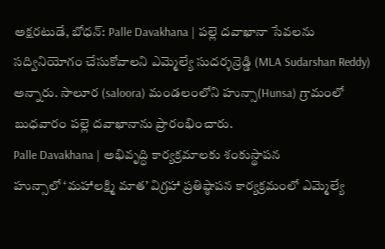అక్షరటుడే, బోధన్: Palle Davakhana | పల్లె దవాఖానా సేవలను సద్వినియోగం చేసుకోవాలని ఎమ్మెల్యే సుదర్శన్రెడ్డి (MLA Sudarshan Reddy) అన్నారు. సాలూర (saloora) మండలంలోని హున్సా(Hunsa) గ్రామంలో బుధవారం పల్లె దవాఖానాను ప్రారంభించారు.
Palle Davakhana | అభివృద్ధి కార్యక్రమాలకు శంకుస్థాపన
హున్సాలో ‘మహాలక్ష్మి మాత’ విగ్రహా ప్రతిష్ఠాపన కార్యక్రమంలో ఎమ్మెల్యే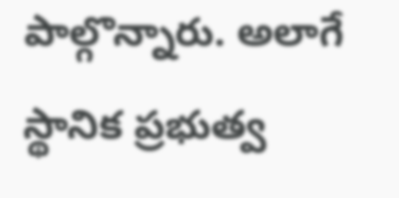పాల్గొన్నారు. అలాగే స్థానిక ప్రభుత్వ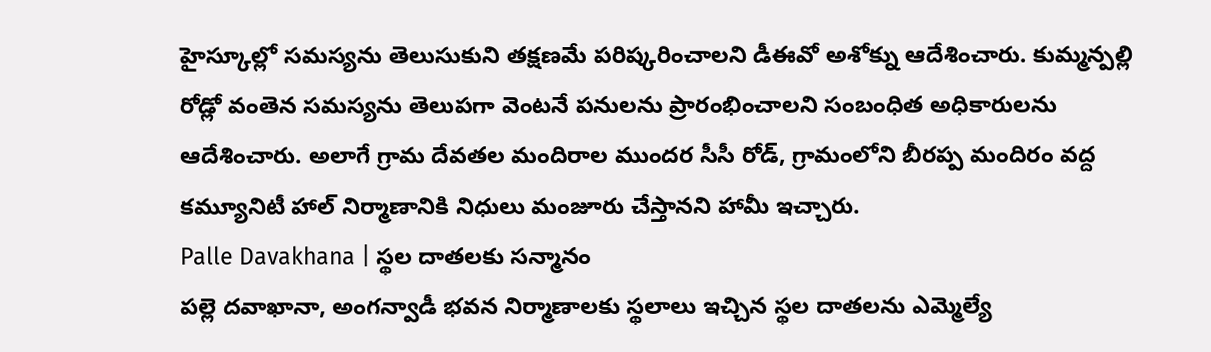హైస్కూల్లో సమస్యను తెలుసుకుని తక్షణమే పరిష్కరించాలని డీఈవో అశోక్ను ఆదేశించారు. కుమ్మన్పల్లి రోడ్లో వంతెన సమస్యను తెలుపగా వెంటనే పనులను ప్రారంభించాలని సంబంధిత అధికారులను ఆదేశించారు. అలాగే గ్రామ దేవతల మందిరాల ముందర సీసీ రోడ్, గ్రామంలోని బీరప్ప మందిరం వద్ద కమ్యూనిటీ హాల్ నిర్మాణానికి నిధులు మంజూరు చేస్తానని హామీ ఇచ్చారు.
Palle Davakhana | స్థల దాతలకు సన్మానం
పల్లె దవాఖానా, అంగన్వాడీ భవన నిర్మాణాలకు స్థలాలు ఇచ్చిన స్థల దాతలను ఎమ్మెల్యే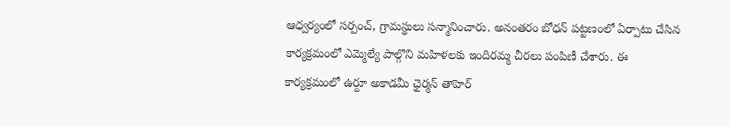ఆధ్వర్యంలో సర్పంచ్, గ్రామస్థులు సన్మానించారు. అనంతరం బోధన్ పట్టణంలో ఏర్పాటు చేసిన కార్యక్రమంలో ఎమ్మెల్యే పాల్గొని మహిళలకు ఇందిరమ్మ చీరలు పంపిణీ చేశారు. ఈ కార్యక్రమంలో ఉర్దూ అకాడమీ ఛైర్మన్ తాహెర్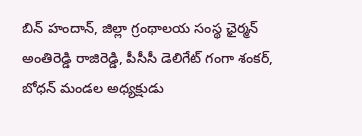బిన్ హందాన్, జిల్లా గ్రంథాలయ సంస్థ ఛైర్మన్ అంతిరెడ్డి రాజిరెడ్డి, పీసీసీ డెలిగేట్ గంగా శంకర్, బోధన్ మండల అధ్యక్షుడు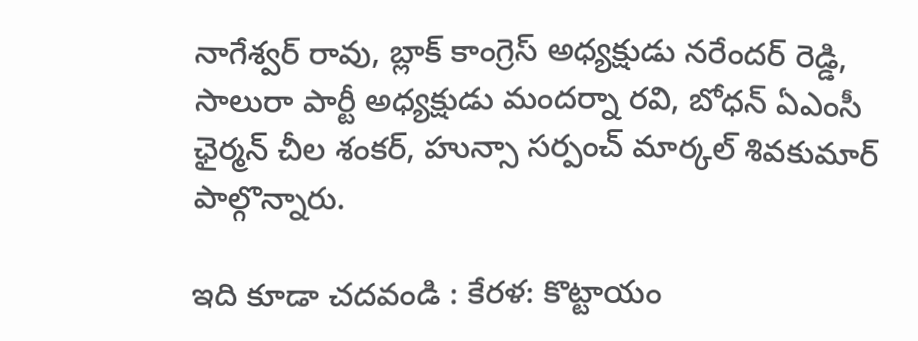నాగేశ్వర్ రావు, బ్లాక్ కాంగ్రెస్ అధ్యక్షుడు నరేందర్ రెడ్డి, సాలురా పార్టీ అధ్యక్షుడు మందర్నా రవి, బోధన్ ఏఎంసీ ఛైర్మన్ చీల శంకర్, హున్సా సర్పంచ్ మార్కల్ శివకుమార్ పాల్గొన్నారు.

ఇది కూడా చదవండి : కేరళ: కొట్టాయం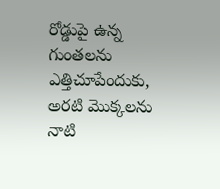రోడ్డుపై ఉన్న గుంతలను ఎత్తిచూపేందుకు, అరటి మొక్కలను నాటి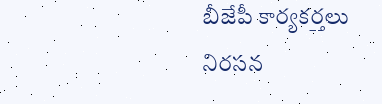బీజేపీ కార్యకర్తలు నిరసన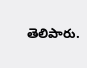తెలిపారు.